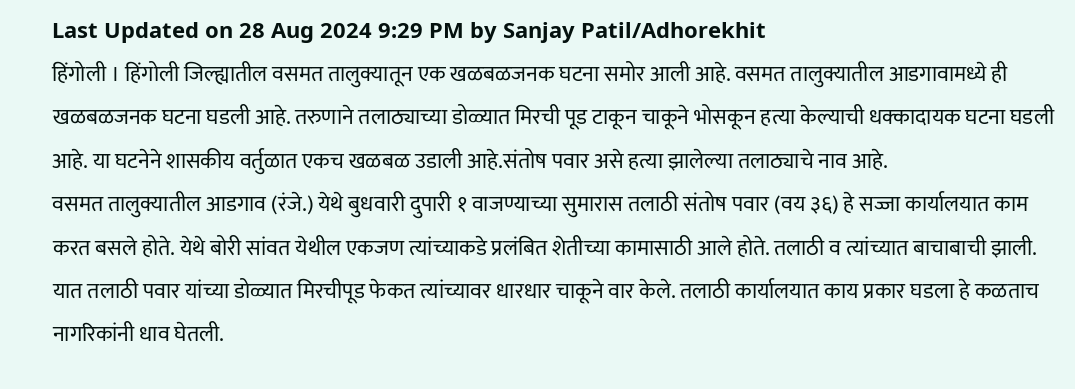Last Updated on 28 Aug 2024 9:29 PM by Sanjay Patil/Adhorekhit
हिंगोली । हिंगोली जिल्ह्यातील वसमत तालुक्यातून एक खळबळजनक घटना समोर आली आहे. वसमत तालुक्यातील आडगावामध्ये ही खळबळजनक घटना घडली आहे. तरुणाने तलाठ्याच्या डोळ्यात मिरची पूड टाकून चाकूने भोसकून हत्या केल्याची धक्कादायक घटना घडली आहे. या घटनेने शासकीय वर्तुळात एकच खळबळ उडाली आहे.संतोष पवार असे हत्या झालेल्या तलाठ्याचे नाव आहे.
वसमत तालुक्यातील आडगाव (रंजे.) येथे बुधवारी दुपारी १ वाजण्याच्या सुमारास तलाठी संतोष पवार (वय ३६) हे सज्जा कार्यालयात काम करत बसले होते. येथे बोरी सांवत येथील एकजण त्यांच्याकडे प्रलंबित शेतीच्या कामासाठी आले होते. तलाठी व त्यांच्यात बाचाबाची झाली. यात तलाठी पवार यांच्या डोळ्यात मिरचीपूड फेकत त्यांच्यावर धारधार चाकूने वार केले. तलाठी कार्यालयात काय प्रकार घडला हे कळताच नागरिकांनी धाव घेतली.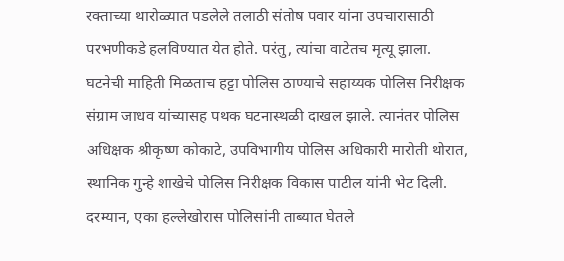रक्ताच्या थारोळ्यात पडलेले तलाठी संतोष पवार यांना उपचारासाठी परभणीकडे हलविण्यात येत होते. परंतु, त्यांचा वाटेतच मृत्यू झाला.
घटनेची माहिती मिळताच हट्टा पोलिस ठाण्याचे सहाय्यक पोलिस निरीक्षक संग्राम जाधव यांच्यासह पथक घटनास्थळी दाखल झाले. त्यानंतर पोलिस अधिक्षक श्रीकृष्ण कोकाटे, उपविभागीय पोलिस अधिकारी मारोती थोरात, स्थानिक गुन्हे शाखेचे पोलिस निरीक्षक विकास पाटील यांनी भेट दिली. दरम्यान, एका हल्लेखोरास पोलिसांनी ताब्यात घेतले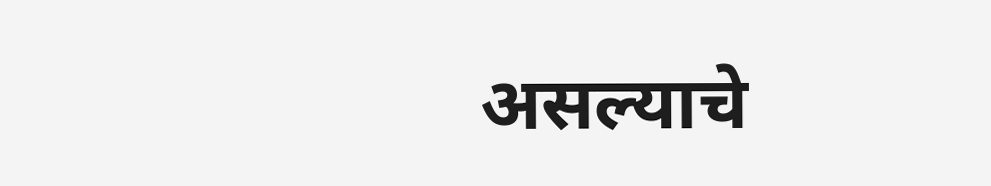असल्याचे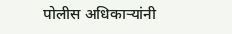पोलीस अधिकाऱ्यांनी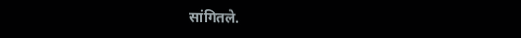सांगितले.